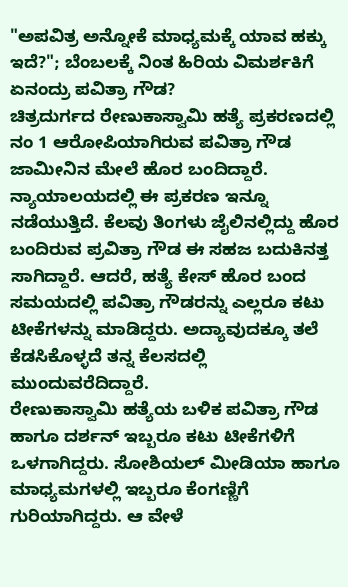"ಅಪವಿತ್ರ ಅನ್ನೋಕೆ ಮಾಧ್ಯಮಕ್ಕೆ ಯಾವ ಹಕ್ಕು ಇದೆ?"; ಬೆಂಬಲಕ್ಕೆ ನಿಂತ ಹಿರಿಯ ವಿಮರ್ಶಕಿಗೆ ಏನಂದ್ರು ಪವಿತ್ರಾ ಗೌಡ?
ಚಿತ್ರದುರ್ಗದ ರೇಣುಕಾಸ್ವಾಮಿ ಹತ್ಯೆ ಪ್ರಕರಣದಲ್ಲಿ ನಂ 1 ಆರೋಪಿಯಾಗಿರುವ ಪವಿತ್ರಾ ಗೌಡ ಜಾಮೀನಿನ ಮೇಲೆ ಹೊರ ಬಂದಿದ್ದಾರೆ. ನ್ಯಾಯಾಲಯದಲ್ಲಿ ಈ ಪ್ರಕರಣ ಇನ್ನೂ ನಡೆಯುತ್ತಿದೆ. ಕೆಲವು ತಿಂಗಳು ಜೈಲಿನಲ್ಲಿದ್ದು ಹೊರ ಬಂದಿರುವ ಪ್ರವಿತ್ರಾ ಗೌಡ ಈ ಸಹಜ ಬದುಕಿನತ್ತ ಸಾಗಿದ್ದಾರೆ. ಆದರೆ, ಹತ್ಯೆ ಕೇಸ್ ಹೊರ ಬಂದ ಸಮಯದಲ್ಲಿ ಪವಿತ್ರಾ ಗೌಡರನ್ನು ಎಲ್ಲರೂ ಕಟು ಟೀಕೆಗಳನ್ನು ಮಾಡಿದ್ದರು. ಅದ್ಯಾವುದಕ್ಕೂ ತಲೆ ಕೆಡಸಿಕೊಳ್ಳದೆ ತನ್ನ ಕೆಲಸದಲ್ಲಿ ಮುಂದುವರೆದಿದ್ದಾರೆ.
ರೇಣುಕಾಸ್ವಾಮಿ ಹತ್ಯೆಯ ಬಳಿಕ ಪವಿತ್ರಾ ಗೌಡ ಹಾಗೂ ದರ್ಶನ್ ಇಬ್ಬರೂ ಕಟು ಟೀಕೆಗಳಿಗೆ ಒಳಗಾಗಿದ್ದರು. ಸೋಶಿಯಲ್ ಮೀಡಿಯಾ ಹಾಗೂ ಮಾಧ್ಯಮಗಳಲ್ಲಿ ಇಬ್ಬರೂ ಕೆಂಗಣ್ಣಿಗೆ ಗುರಿಯಾಗಿದ್ದರು. ಆ ವೇಳೆ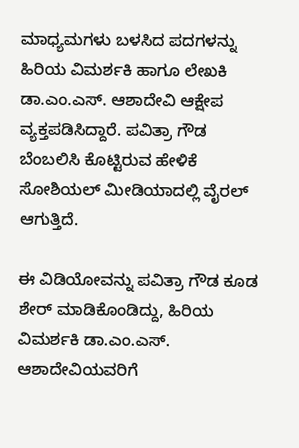ಮಾಧ್ಯಮಗಳು ಬಳಸಿದ ಪದಗಳನ್ನು ಹಿರಿಯ ವಿಮರ್ಶಕಿ ಹಾಗೂ ಲೇಖಕಿ ಡಾ.ಎಂ.ಎಸ್. ಆಶಾದೇವಿ ಆಕ್ಷೇಪ ವ್ಯಕ್ತಪಡಿಸಿದ್ದಾರೆ. ಪವಿತ್ರಾ ಗೌಡ ಬೆಂಬಲಿಸಿ ಕೊಟ್ಟಿರುವ ಹೇಳಿಕೆ ಸೋಶಿಯಲ್ ಮೀಡಿಯಾದಲ್ಲಿ ವೈರಲ್ ಆಗುತ್ತಿದೆ.

ಈ ವಿಡಿಯೋವನ್ನು ಪವಿತ್ರಾ ಗೌಡ ಕೂಡ ಶೇರ್ ಮಾಡಿಕೊಂಡಿದ್ದು, ಹಿರಿಯ ವಿಮರ್ಶಕಿ ಡಾ.ಎಂ.ಎಸ್. ಆಶಾದೇವಿಯವರಿಗೆ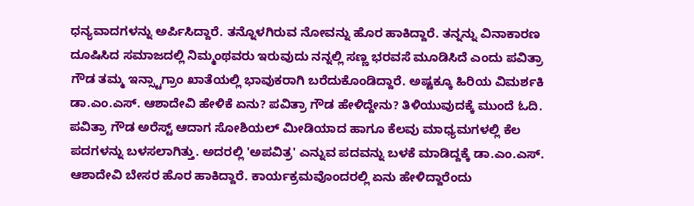ಧನ್ಯವಾದಗಳನ್ನು ಅರ್ಪಿಸಿದ್ದಾರೆ. ತನ್ನೊಳಗಿರುವ ನೋವನ್ನು ಹೊರ ಹಾಕಿದ್ದಾರೆ. ತನ್ನನ್ನು ವಿನಾಕಾರಣ ದೂಷಿಸಿದ ಸಮಾಜದಲ್ಲಿ ನಿಮ್ಮಂಥವರು ಇರುವುದು ನನ್ನಲ್ಲಿ ಸಣ್ಣ ಭರವಸೆ ಮೂಡಿಸಿದೆ ಎಂದು ಪವಿತ್ರಾ ಗೌಡ ತಮ್ಮ ಇನ್ಸ್ಟಾಗ್ರಾಂ ಖಾತೆಯಲ್ಲಿ ಭಾವುಕರಾಗಿ ಬರೆದುಕೊಂಡಿದ್ದಾರೆ. ಅಷ್ಟಕ್ಕೂ ಹಿರಿಯ ವಿಮರ್ಶಕಿ ಡಾ.ಎಂ.ಎಸ್. ಆಶಾದೇವಿ ಹೇಳಿಕೆ ಏನು? ಪವಿತ್ರಾ ಗೌಡ ಹೇಳಿದ್ದೇನು? ತಿಳಿಯುವುದಕ್ಕೆ ಮುಂದೆ ಓದಿ.
ಪವಿತ್ರಾ ಗೌಡ ಅರೆಸ್ಟ್ ಆದಾಗ ಸೋಶಿಯಲ್ ಮೀಡಿಯಾದ ಹಾಗೂ ಕೆಲವು ಮಾಧ್ಯಮಗಳಲ್ಲಿ ಕೆಲ ಪದಗಳನ್ನು ಬಳಸಲಾಗಿತ್ತು. ಅದರಲ್ಲಿ 'ಅಪವಿತ್ರ' ಎನ್ನುವ ಪದವನ್ನು ಬಳಕೆ ಮಾಡಿದ್ದಕ್ಕೆ ಡಾ.ಎಂ.ಎಸ್. ಆಶಾದೇವಿ ಬೇಸರ ಹೊರ ಹಾಕಿದ್ದಾರೆ. ಕಾರ್ಯಕ್ರಮವೊಂದರಲ್ಲಿ ಏನು ಹೇಳಿದ್ದಾರೆಂದು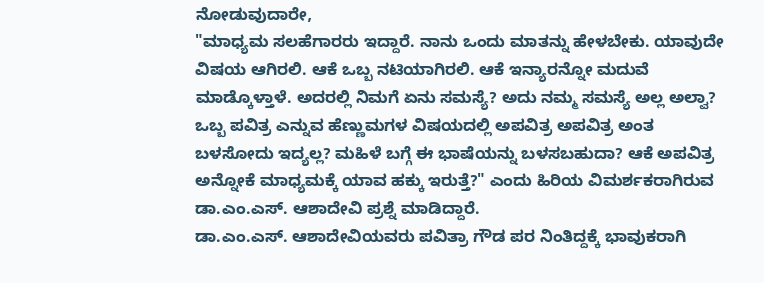ನೋಡುವುದಾರೇ,
"ಮಾಧ್ಯಮ ಸಲಹೆಗಾರರು ಇದ್ದಾರೆ. ನಾನು ಒಂದು ಮಾತನ್ನು ಹೇಳಬೇಕು. ಯಾವುದೇ ವಿಷಯ ಆಗಿರಲಿ. ಆಕೆ ಒಬ್ಬ ನಟಿಯಾಗಿರಲಿ. ಆಕೆ ಇನ್ಯಾರನ್ನೋ ಮದುವೆ ಮಾಡ್ಕೊಳ್ತಾಳೆ. ಅದರಲ್ಲಿ ನಿಮಗೆ ಏನು ಸಮಸ್ಯೆ? ಅದು ನಮ್ಮ ಸಮಸ್ಯೆ ಅಲ್ಲ ಅಲ್ವಾ? ಒಬ್ಬ ಪವಿತ್ರ ಎನ್ನುವ ಹೆಣ್ಣುಮಗಳ ವಿಷಯದಲ್ಲಿ ಅಪವಿತ್ರ ಅಪವಿತ್ರ ಅಂತ ಬಳಸೋದು ಇದ್ಯಲ್ಲ? ಮಹಿಳೆ ಬಗ್ಗೆ ಈ ಭಾಷೆಯನ್ನು ಬಳಸಬಹುದಾ? ಆಕೆ ಅಪವಿತ್ರ ಅನ್ನೋಕೆ ಮಾಧ್ಯಮಕ್ಕೆ ಯಾವ ಹಕ್ಕು ಇರುತ್ತೆ?" ಎಂದು ಹಿರಿಯ ವಿಮರ್ಶಕರಾಗಿರುವ ಡಾ.ಎಂ.ಎಸ್. ಆಶಾದೇವಿ ಪ್ರಶ್ನೆ ಮಾಡಿದ್ದಾರೆ.
ಡಾ.ಎಂ.ಎಸ್. ಆಶಾದೇವಿಯವರು ಪವಿತ್ರಾ ಗೌಡ ಪರ ನಿಂತಿದ್ದಕ್ಕೆ ಭಾವುಕರಾಗಿ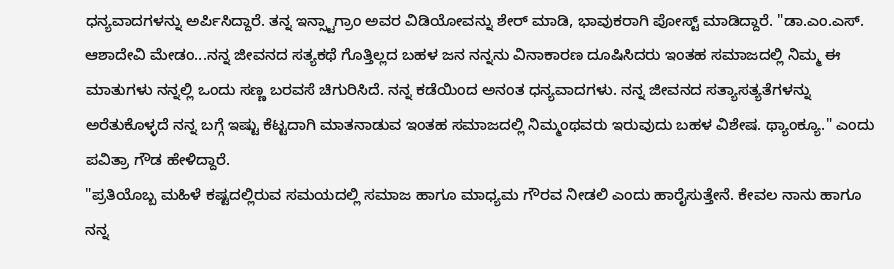ಧನ್ಯವಾದಗಳನ್ನು ಅರ್ಪಿಸಿದ್ದಾರೆ. ತನ್ನ ಇನ್ಸ್ಟಾಗ್ರಾಂ ಅವರ ವಿಡಿಯೋವನ್ನು ಶೇರ್ ಮಾಡಿ, ಭಾವುಕರಾಗಿ ಪೋಸ್ಟ್ ಮಾಡಿದ್ದಾರೆ. "ಡಾ.ಎಂ.ಎಸ್. ಆಶಾದೇವಿ ಮೇಡಂ...ನನ್ನ ಜೀವನದ ಸತ್ಯಕಥೆ ಗೊತ್ತಿಲ್ಲದ ಬಹಳ ಜನ ನನ್ನನು ವಿನಾಕಾರಣ ದೂಷಿಸಿದರು ಇಂತಹ ಸಮಾಜದಲ್ಲಿ ನಿಮ್ಮ ಈ ಮಾತುಗಳು ನನ್ನಲ್ಲಿ ಒಂದು ಸಣ್ಣ ಬರವಸೆ ಚಿಗುರಿಸಿದೆ. ನನ್ನ ಕಡೆಯಿಂದ ಅನಂತ ಧನ್ಯವಾದಗಳು. ನನ್ನ ಜೀವನದ ಸತ್ಯಾಸತ್ಯತೆಗಳನ್ನು ಅರೆತುಕೊಳ್ಳದೆ ನನ್ನ ಬಗ್ಗೆ ಇಷ್ಟು ಕೆಟ್ಟದಾಗಿ ಮಾತನಾಡುವ ಇಂತಹ ಸಮಾಜದಲ್ಲಿ ನಿಮ್ಮಂಥವರು ಇರುವುದು ಬಹಳ ವಿಶೇಷ. ಥ್ಯಾಂಕ್ಯೂ." ಎಂದು ಪವಿತ್ರಾ ಗೌಡ ಹೇಳಿದ್ದಾರೆ.
"ಪ್ರತಿಯೊಬ್ಬ ಮಹಿಳೆ ಕಷ್ಟದಲ್ಲಿರುವ ಸಮಯದಲ್ಲಿ ಸಮಾಜ ಹಾಗೂ ಮಾಧ್ಯಮ ಗೌರವ ನೀಡಲಿ ಎಂದು ಹಾರೈಸುತ್ತೇನೆ. ಕೇವಲ ನಾನು ಹಾಗೂ ನನ್ನ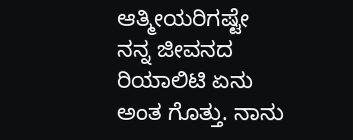ಆತ್ಮೀಯರಿಗಷ್ಟೇ ನನ್ನ ಜೀವನದ ರಿಯಾಲಿಟಿ ಏನು ಅಂತ ಗೊತ್ತು. ನಾನು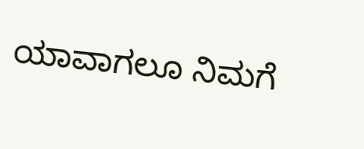ಯಾವಾಗಲೂ ನಿಮಗೆ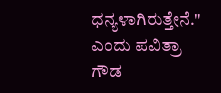ಧನ್ಯಳಾಗಿರುತ್ತೇನೆ." ಎಂದು ಪವಿತ್ರಾ ಗೌಡ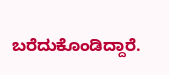ಬರೆದುಕೊಂಡಿದ್ದಾರೆ.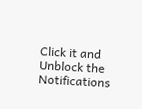Click it and Unblock the Notifications